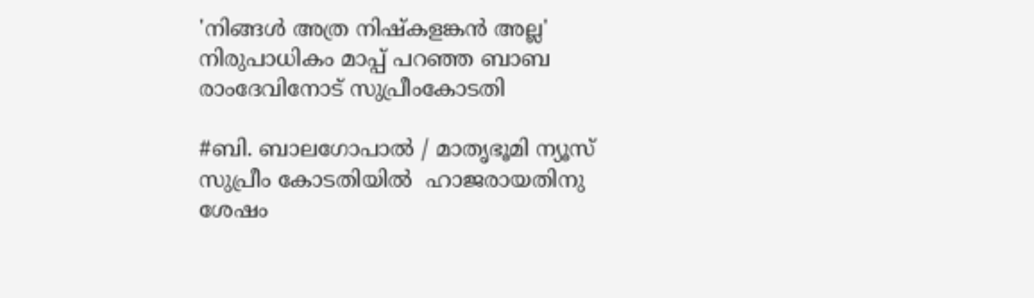'നിങ്ങൾ അത്ര നിഷ്കളങ്കൻ അല്ല' നിരുപാധികം മാപ്പ് പറഞ്ഞ ബാബ രാംദേവിനോട് സുപ്രീംകോടതി

#ബി. ബാലഗോപാൽ / മാതൃഭൂമി ന്യൂസ്
സുപ്രീം കോടതിയിൽ  ഹാജരായതിനു ശേഷം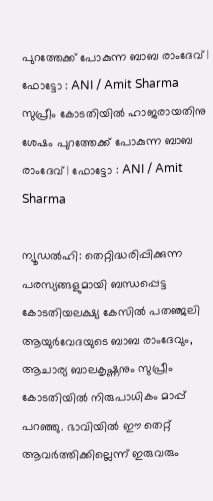പുറത്തേക്ക് പോകുന്ന ബാബ രാംദേവ് | ഫോട്ടോ : ANI / Amit Sharma
സുപ്രീം കോടതിയിൽ ഹാജരായതിനു ശേഷം പുറത്തേക്ക് പോകുന്ന ബാബ രാംദേവ് | ഫോട്ടോ : ANI / Amit Sharma

ന്യൂഡൽഹി: തെറ്റിദ്ധരിപ്പിക്കുന്ന പരസ്യങ്ങളുമായി ബന്ധപ്പെട്ട കോടതിയലക്ഷ്യ കേസിൽ പതഞ്ജലി ആയുർവേദയുടെ ബാബ രാംദേവും, ആചാര്യ ബാലകൃഷ്ണനും സുപ്രീം കോടതിയിൽ നിരുപാധികം മാപ്പ് പറഞ്ഞു. ഭാവിയിൽ ഈ തെറ്റ് ആവർത്തിക്കില്ലെന്ന് ഇരുവരും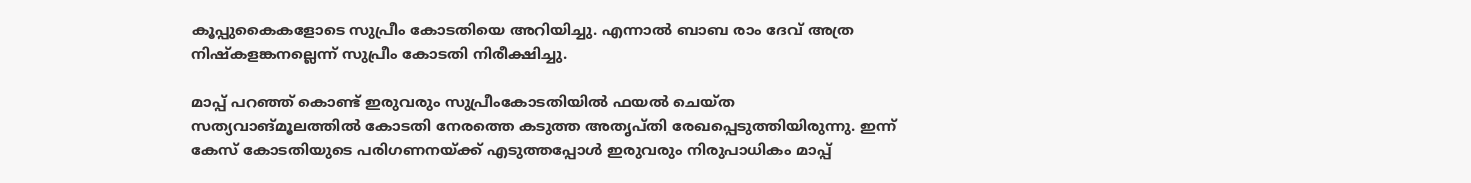കൂപ്പുകൈകളോടെ സുപ്രീം കോടതിയെ അറിയിച്ചു. എന്നാൽ ബാബ രാം ദേവ് അത്ര നിഷ്കളങ്കനല്ലെന്ന് സുപ്രീം കോടതി നിരീക്ഷിച്ചു.

മാപ്പ് പറഞ്ഞ് കൊണ്ട് ഇരുവരും സുപ്രീംകോടതിയിൽ ഫയൽ ചെയ്ത സത്യവാങ്മൂലത്തിൽ കോടതി നേരത്തെ കടുത്ത അതൃപ്‌തി രേഖപ്പെടുത്തിയിരുന്നു. ഇന്ന് കേസ് കോടതിയുടെ പരിഗണനയ്ക്ക് എടുത്തപ്പോൾ ഇരുവരും നിരുപാധികം മാപ്പ്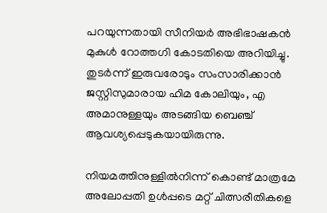പറയുന്നതായി സീനിയർ അഭിഭാഷകൻ മുകുൾ റോത്തഗി കോടതിയെ അറിയിച്ചു. തുടർന്ന് ഇരുവരോടും സംസാരിക്കാൻ ജസ്റ്റിസുമാരായ ഹിമ കോലിയും, എ അമാനുള്ളയും അടങ്ങിയ ബെഞ്ച് ആവശ്യപ്പെടുകയായിരുന്നു.

നിയമത്തിനുള്ളിൽനിന്ന് കൊണ്ട് മാത്രമേ അലോപ്പതി ഉൾപ്പടെ മറ്റ്‌ ചിത്സരീതികളെ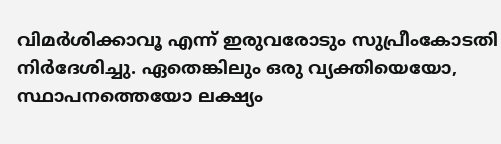വിമർശിക്കാവൂ എന്ന് ഇരുവരോടും സുപ്രീംകോടതി നിർദേശിച്ചു. ഏതെങ്കിലും ഒരു വ്യക്തിയെയോ, സ്ഥാപനത്തെയോ ലക്ഷ്യം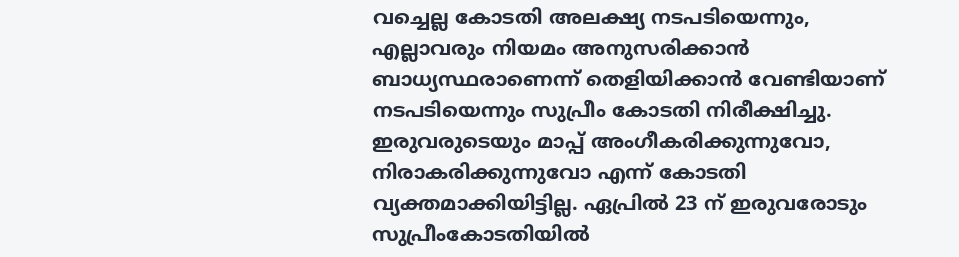വച്ചെല്ല കോടതി അലക്ഷ്യ നടപടിയെന്നും, എല്ലാവരും നിയമം അനുസരിക്കാൻ ബാധ്യസ്ഥരാണെന്ന് തെളിയിക്കാൻ വേണ്ടിയാണ് നടപടിയെന്നും സുപ്രീം കോടതി നിരീക്ഷിച്ചു. ഇരുവരുടെയും മാപ്പ് അംഗീകരിക്കുന്നുവോ, നിരാകരിക്കുന്നുവോ എന്ന് കോടതി വ്യക്തമാക്കിയിട്ടില്ല. ഏപ്രിൽ 23 ന് ഇരുവരോടും സുപ്രീംകോടതിയിൽ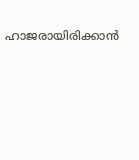ഹാജരായിരിക്കാൻ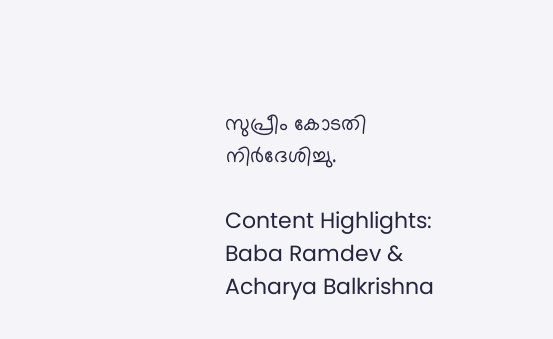സുപ്രീം കോടതി നിർദേശിച്ചു.

Content Highlights: Baba Ramdev & Acharya Balkrishna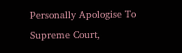Personally Apologise To Supreme Court,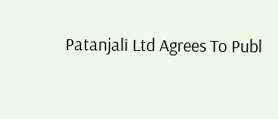Patanjali Ltd Agrees To Publ